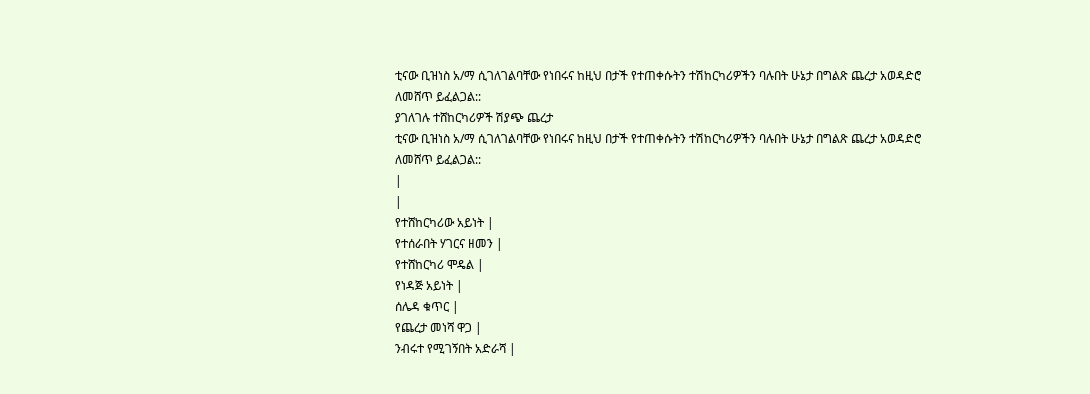ቲናው ቢዝነስ አ/ማ ሲገለገልባቸው የነበሩና ከዚህ በታች የተጠቀሱትን ተሽከርካሪዎችን ባሉበት ሁኔታ በግልጽ ጨረታ አወዳድሮ ለመሸጥ ይፈልጋል::
ያገለገሉ ተሸከርካሪዎች ሽያጭ ጨረታ
ቲናው ቢዝነስ አ/ማ ሲገለገልባቸው የነበሩና ከዚህ በታች የተጠቀሱትን ተሽከርካሪዎችን ባሉበት ሁኔታ በግልጽ ጨረታ አወዳድሮ ለመሸጥ ይፈልጋል::
|
|
የተሸከርካሪው አይነት |
የተሰራበት ሃገርና ዘመን |
የተሸከርካሪ ሞዴል |
የነዳጅ አይነት |
ሰሌዳ ቁጥር |
የጨረታ መነሻ ዋጋ |
ንብሩተ የሚገኝበት አድራሻ |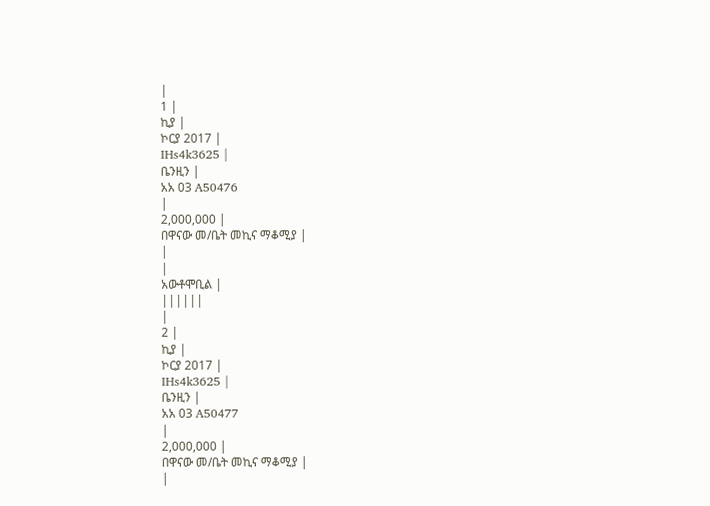|
1 |
ኪያ |
ኮርያ 2017 |
IHs4k3625 |
ቤንዚን |
አአ 03 A50476
|
2,000,000 |
በዋናው መ/ቤት መኪና ማቆሚያ |
|
|
አውቶሞቢል |
||||||
|
2 |
ኪያ |
ኮርያ 2017 |
IHs4k3625 |
ቤንዚን |
አአ 03 A50477
|
2,000,000 |
በዋናው መ/ቤት መኪና ማቆሚያ |
|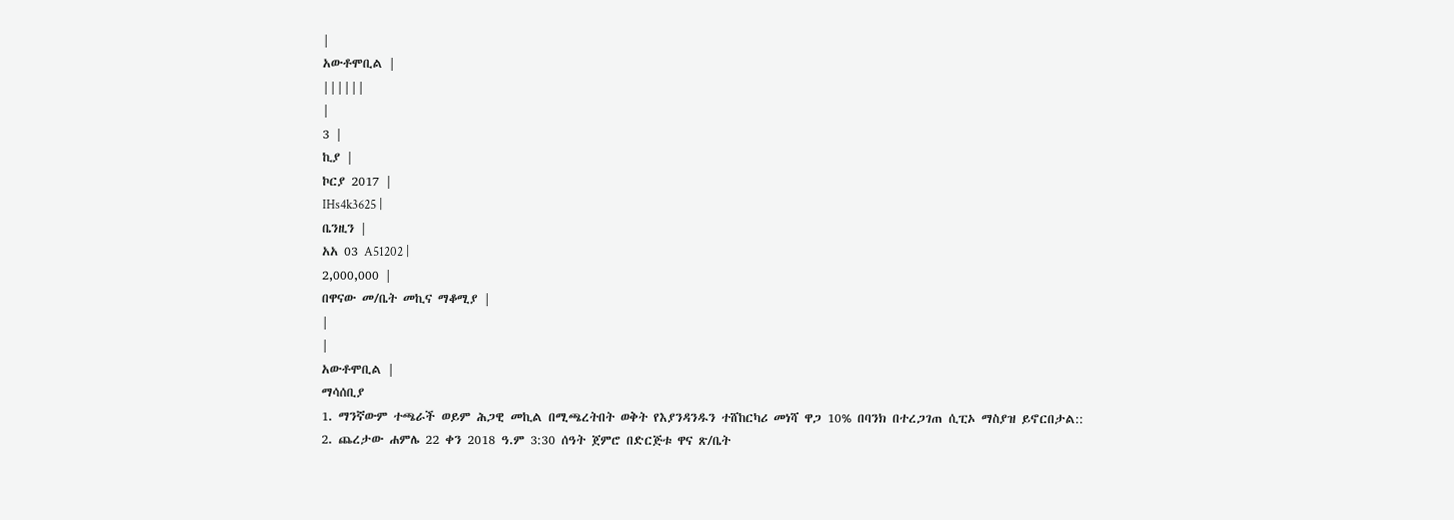|
አውቶሞቢል |
||||||
|
3 |
ኪያ |
ኮርያ 2017 |
IHs4k3625 |
ቤንዚን |
አአ 03 A51202 |
2,000,000 |
በዋናው መ/ቤት መኪና ማቆሚያ |
|
|
አውቶሞቢል |
ማሳሰቢያ
1. ማንኛውም ተጫራች ወይም ሕጋዊ መኪል በሚጫረትበት ወቅት የእያንዳንዱን ተሸከርካሪ መነሻ ዋጋ 10% በባንክ በተረጋገጠ ሲፒኦ ማስያዝ ይኖርበታል::
2. ጨረታው ሐምሌ 22 ቀን 2018 ዓ.ም 3:30 ሰዓት ጀምሮ በድርጅቱ ዋና ጽ/ቤት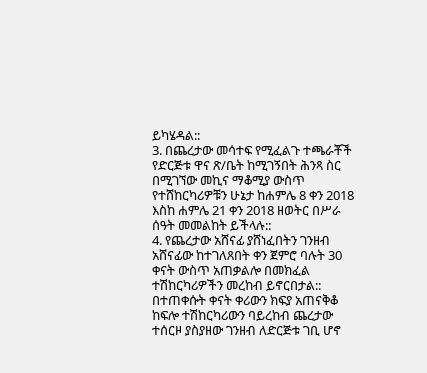ይካሄዳል::
3. በጨረታው መሳተፍ የሚፈልጉ ተጫራቾች የድርጅቱ ዋና ጽ/ቤት ከሚገኝበት ሕንጻ ስር በሚገኘው መኪና ማቆሚያ ውስጥ የተሸከርካሪዎቹን ሁኔታ ከሐምሌ 8 ቀን 2018 እስከ ሐምሌ 21 ቀን 2018 ዘወትር በሥራ ሰዓት መመልከት ይችላሉ::
4. የጨረታው አሸናፊ ያሸነፈበትን ገንዘብ አሸናፊው ከተገለጸበት ቀን ጀምሮ ባሉት 30 ቀናት ውስጥ አጠቃልሎ በመክፈል ተሽከርካሪዎችን መረከብ ይኖርበታል:: በተጠቀሱት ቀናት ቀሪውን ክፍያ አጠናቅቆ ከፍሎ ተሽከርካሪውን ባይረከብ ጨረታው ተሰርዞ ያስያዘው ገንዘብ ለድርጅቱ ገቢ ሆኖ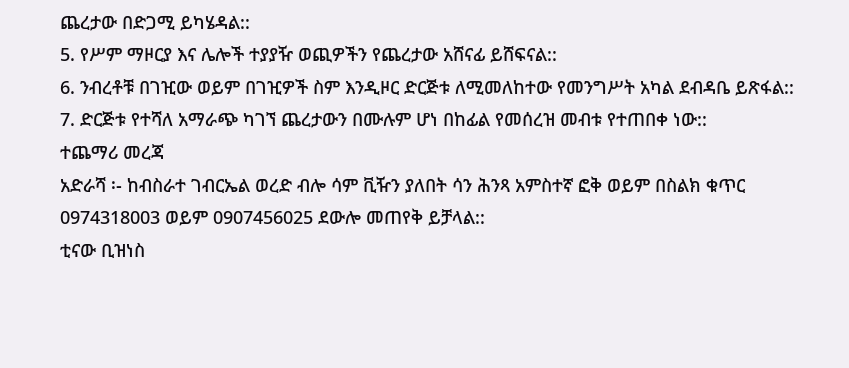ጨረታው በድጋሚ ይካሄዳል::
5. የሥም ማዞርያ እና ሌሎች ተያያዥ ወጪዎችን የጨረታው አሸናፊ ይሸፍናል::
6. ንብረቶቹ በገዢው ወይም በገዢዎች ስም እንዲዞር ድርጅቱ ለሚመለከተው የመንግሥት አካል ደብዳቤ ይጽፋል::
7. ድርጅቱ የተሻለ አማራጭ ካገኘ ጨረታውን በሙሉም ሆነ በከፊል የመሰረዝ መብቱ የተጠበቀ ነው::
ተጨማሪ መረጃ
አድራሻ ፡- ከብስራተ ገብርኤል ወረድ ብሎ ሳም ቪዥን ያለበት ሳን ሕንጻ አምስተኛ ፎቅ ወይም በስልክ ቁጥር 0974318003 ወይም 0907456025 ደውሎ መጠየቅ ይቻላል::
ቲናው ቢዝነስ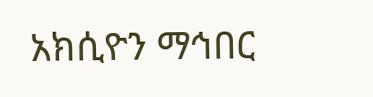አክሲዮን ማኅበር